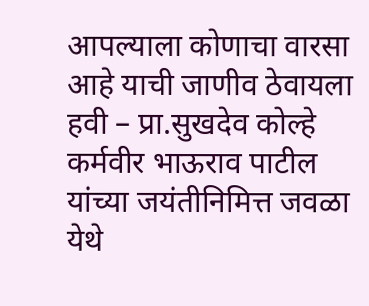आपल्याला कोणाचा वारसा आहे याची जाणीव ठेवायला हवी – प्रा.सुखदेव कोल्हे
कर्मवीर भाऊराव पाटील यांच्या जयंतीनिमित्त जवळा येथे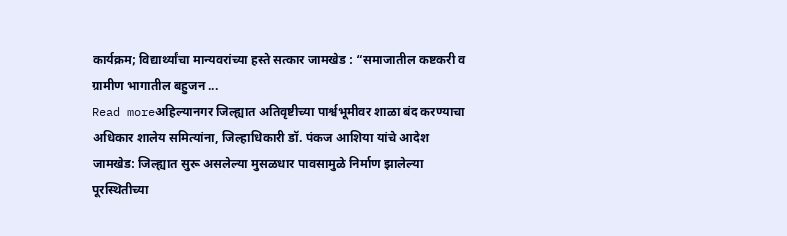कार्यक्रम; विद्यार्थ्यांचा मान्यवरांच्या हस्ते सत्कार जामखेड : “समाजातील कष्टकरी व ग्रामीण भागातील बहुजन ...
Read moreअहिल्यानगर जिल्ह्यात अतिवृष्टीच्या पार्श्वभूमीवर शाळा बंद करण्याचा अधिकार शालेय समित्यांना, जिल्हाधिकारी डॉ. पंकज आशिया यांचे आदेश
जामखेड: जिल्ह्यात सुरू असलेल्या मुसळधार पावसामुळे निर्माण झालेल्या पूरस्थितीच्या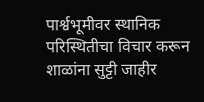पार्श्वभूमीवर स्थानिक परिस्थितीचा विचार करून शाळांना सुट्टी जाहीर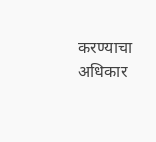करण्याचा अधिकार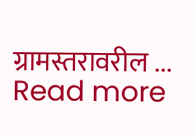ग्रामस्तरावरील ...
Read more